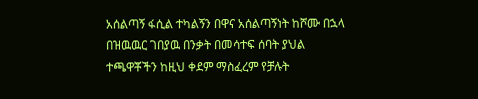አሰልጣኝ ፋሲል ተካልኝን በዋና አሰልጣኝነት ከሾሙ በኋላ በዝዉዉር ገበያዉ በንቃት በመሳተፍ ሰባት ያህል ተጫዋቾችን ከዚህ ቀደም ማስፈረም የቻሉት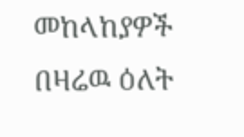መከላከያዎች በዛሬዉ ዕለት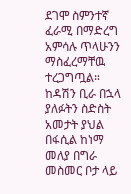ደገሞ ስምንተኛ ፈራሚ በማድረግ አምሳሉ ጥላሁንን ማስፈረማቸዉ ተረጋግጧል።
ከዳሽን ቢራ በኋላ ያለፉትን ስድስት አመታት ያህል በፋሲል ከነማ መለያ በግራ መስመር ቦታ ላይ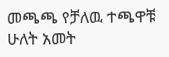መጫጫ የቻለዉ ተጫዋቹ ሁለት አመት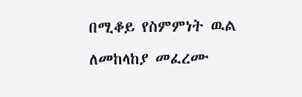በሚቆይ የስምምነት ዉል ለመከላከያ መፈረሙ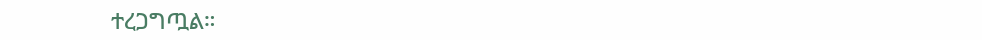ተረጋግጧል።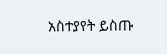አስተያየት ይስጡ